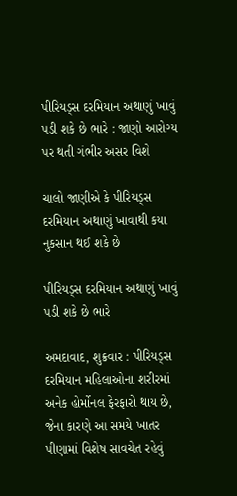પીરિયડ્સ દરમિયાન અથાણું ખાવું પડી શકે છે ભારે : જાણો આરોગ્ય પર થતી ગંભીર અસર વિશે

ચાલો જાણીએ કે પીરિયડ્સ દરમિયાન અથાણું ખાવાથી કયા નુકસાન થઈ શકે છે

પીરિયડ્સ દરમિયાન અથાણું ખાવું પડી શકે છે ભારે

અમદાવાદ, શુક્રવાર : પીરિયડ્સ દરમિયાન મહિલાઓના શરીરમાં અનેક હોર્મોનલ ફેરફારો થાય છે, જેના કારણે આ સમયે ખાતર પીણામાં વિશેષ સાવચેત રહેવું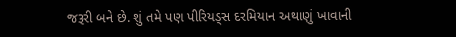જરૂરી બને છે. શું તમે પણ પીરિયડ્સ દરમિયાન અથાણું ખાવાની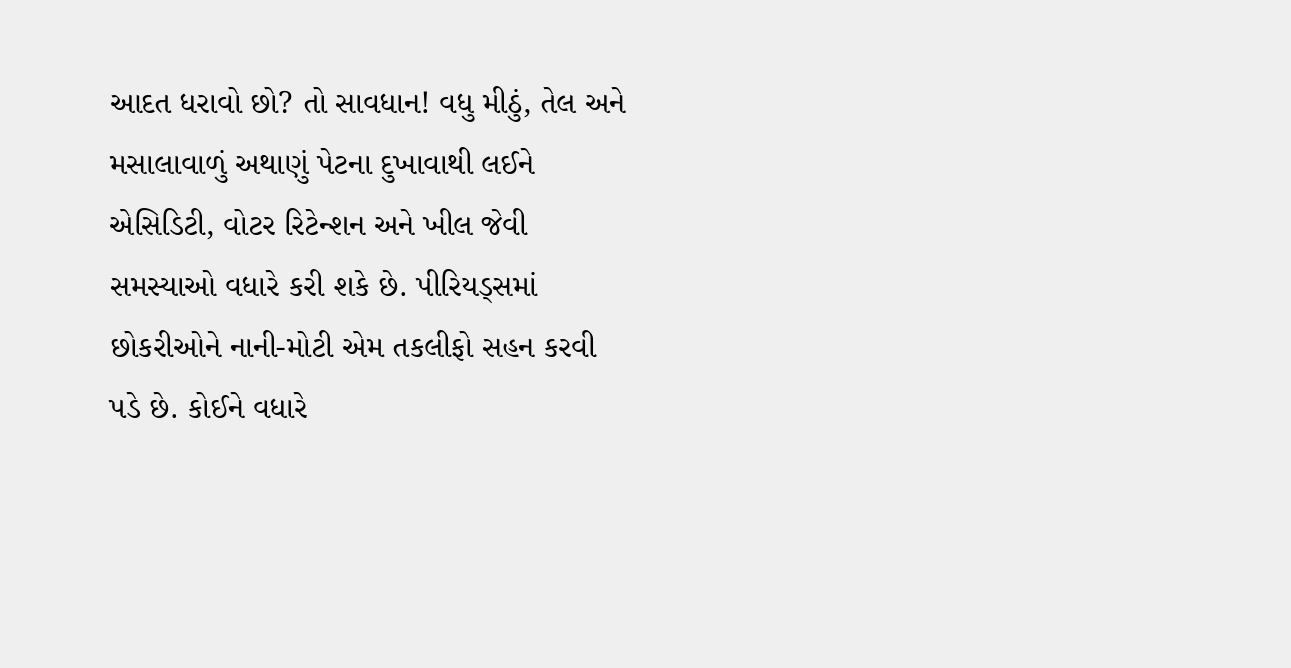આદત ધરાવો છો? તો સાવધાન! વધુ મીઠું, તેલ અને મસાલાવાળું અથાણું પેટના દુખાવાથી લઈને એસિડિટી, વોટર રિટેન્શન અને ખીલ જેવી સમસ્યાઓ વધારે કરી શકે છે. પીરિયડ્સમાં છોકરીઓને નાની-મોટી એમ તકલીફો સહન કરવી પડે છે. કોઈને વધારે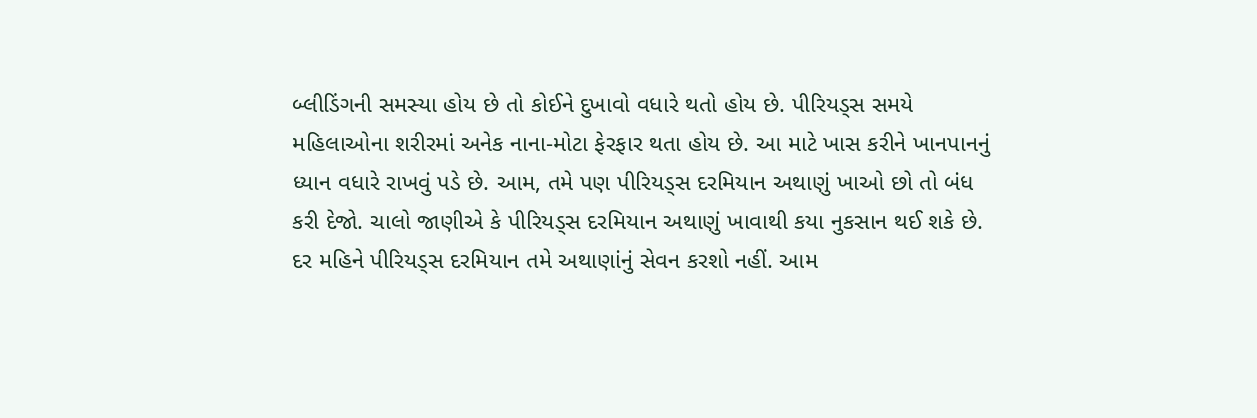બ્લીડિંગની સમસ્યા હોય છે તો કોઈને દુખાવો વધારે થતો હોય છે. પીરિયડ્સ સમયે મહિલાઓના શરીરમાં અનેક નાના-મોટા ફેરફાર થતા હોય છે. આ માટે ખાસ કરીને ખાનપાનનું ધ્યાન વધારે રાખવું પડે છે. આમ, તમે પણ પીરિયડ્સ દરમિયાન અથાણું ખાઓ છો તો બંધ કરી દેજો. ચાલો જાણીએ કે પીરિયડ્સ દરમિયાન અથાણું ખાવાથી કયા નુકસાન થઈ શકે છે. દર મહિને પીરિયડ્સ દરમિયાન તમે અથાણાંનું સેવન કરશો નહીં. આમ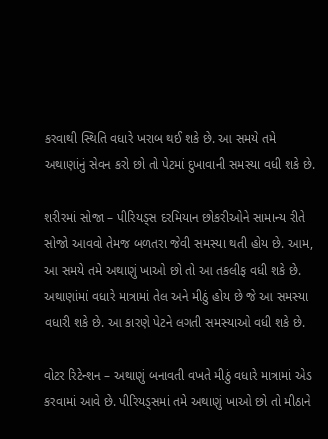કરવાથી સ્થિતિ વધારે ખરાબ થઈ શકે છે. આ સમયે તમે અથાણાંનું સેવન કરો છો તો પેટમાં દુખાવાની સમસ્યા વધી શકે છે.

શરીરમાં સોજા – પીરિયડ્સ દરમિયાન છોકરીઓને સામાન્ય રીતે સોજો આવવો તેમજ બળતરા જેવી સમસ્યા થતી હોય છે. આમ, આ સમયે તમે અથાણું ખાઓ છો તો આ તકલીફ વધી શકે છે. અથાણાંમાં વધારે માત્રામાં તેલ અને મીઠું હોય છે જે આ સમસ્યા વધારી શકે છે. આ કારણે પેટને લગતી સમસ્યાઓ વધી શકે છે.

વોટર રિટેન્શન – અથાણું બનાવતી વખતે મીઠું વધારે માત્રામાં એડ કરવામાં આવે છે. પીરિયડ્સમાં તમે અથાણું ખાઓ છો તો મીઠાને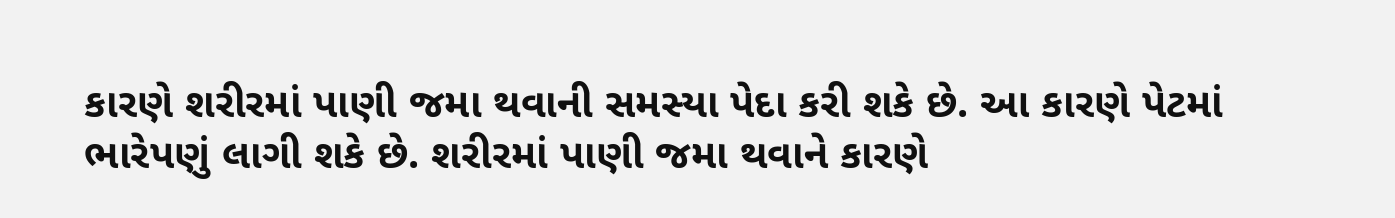કારણે શરીરમાં પાણી જમા થવાની સમસ્યા પેદા કરી શકે છે. આ કારણે પેટમાં ભારેપણું લાગી શકે છે. શરીરમાં પાણી જમા થવાને કારણે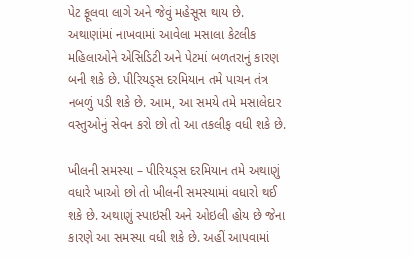પેટ ફૂલવા લાગે અને જેવું મહેસૂસ થાય છે. અથાણાંમાં નાખવામાં આવેલા મસાલા કેટલીક મહિલાઓને એસિડિટી અને પેટમાં બળતરાનું કારણ બની શકે છે. પીરિયડ્સ દરમિયાન તમે પાચન તંત્ર નબળું પડી શકે છે. આમ, આ સમયે તમે મસાલેદાર વસ્તુઓનું સેવન કરો છો તો આ તકલીફ વધી શકે છે.

ખીલની સમસ્યા – પીરિયડ્સ દરમિયાન તમે અથાણું વધારે ખાઓ છો તો ખીલની સમસ્યામાં વધારો થઈ શકે છે. અથાણું સ્પાઇસી અને ઓઇલી હોય છે જેના કારણે આ સમસ્યા વધી શકે છે. અહીં આપવામાં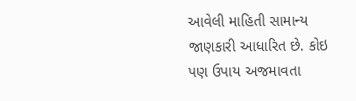આવેલી માહિતી સામાન્ય જાણકારી આધારિત છે. કોઇ પણ ઉપાય અજમાવતા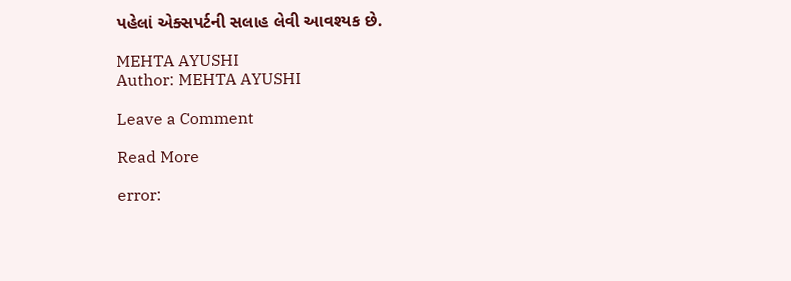પહેલાં એક્સપર્ટની સલાહ લેવી આવશ્યક છે.

MEHTA AYUSHI
Author: MEHTA AYUSHI

Leave a Comment

Read More

error: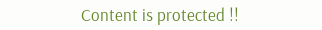Content is protected !!